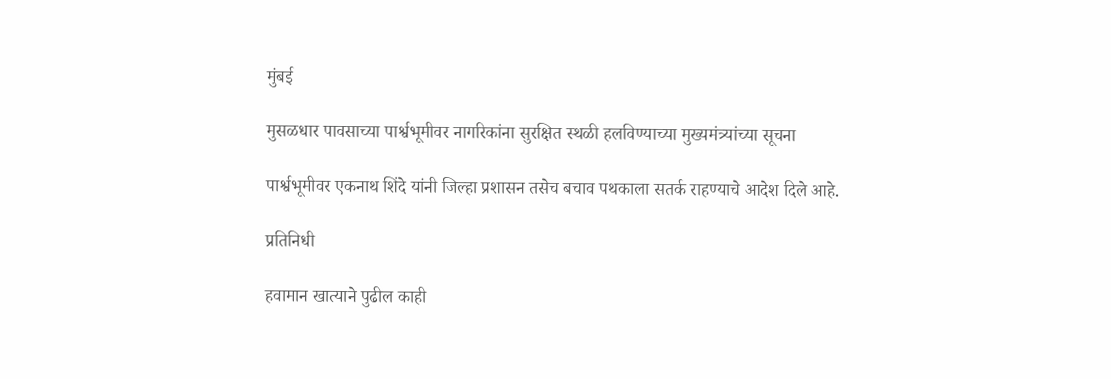मुंबई

मुसळधार पावसाच्या पार्श्वभूमीवर नागरिकांना सुरक्षित स्थळी हलविण्याच्या मुख्यमंत्र्यांच्या सूचना

पार्श्वभूमीवर एकनाथ शिंदे यांनी जिल्हा प्रशासन तसेच बचाव पथकाला सतर्क राहण्याचे आदेश दिले आहे.

प्रतिनिधी

हवामान खात्याने पुढील काही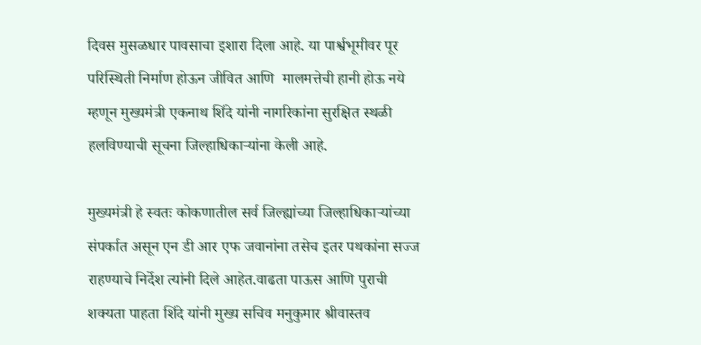दिवस मुसळधार पावसाचा इशारा दिला आहे. या पार्श्वभूमीवर पूर परिस्थिती निर्माण होऊन जीवित आणि  मालमत्तेची हानी होऊ नये म्हणून मुख्यमंत्री एकनाथ शिंदे यांनी नागरिकांना सुरक्षित स्थळी हलविण्याची सूचना जिल्हाधिकाऱ्यांना केली आहे.

मुख्यमंत्री हे स्वतः कोकणातील सर्व जिल्ह्यांच्या जिल्हाधिकाऱ्यांच्या संपर्कात असून एन डी आर एफ जवानांना तसेच इतर पथकांना सज्ज राहण्याचे निर्देश त्यांनी दिले आहेत.वाढता पाऊस आणि पुराची शक्यता पाहता शिंदे यांनी मुख्य सचिव मनुकुमार श्रीवास्तव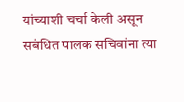यांच्याशी चर्चा केली असून सबंधित पालक सचिवांना त्या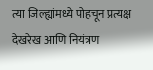त्या जिल्ह्यांमध्ये पोहचून प्रत्यक्ष देखरेख आणि नियंत्रण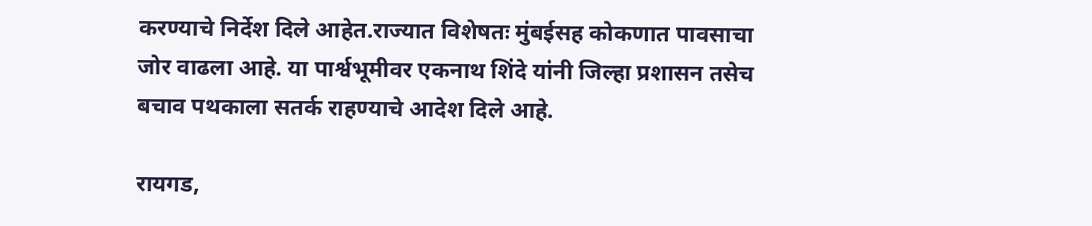करण्याचे निर्देश दिले आहेत.राज्यात विशेषतः मुंबईसह कोकणात पावसाचा जोर वाढला आहे. या पार्श्वभूमीवर एकनाथ शिंदे यांनी जिल्हा प्रशासन तसेच बचाव पथकाला सतर्क राहण्याचे आदेश दिले आहे.

रायगड,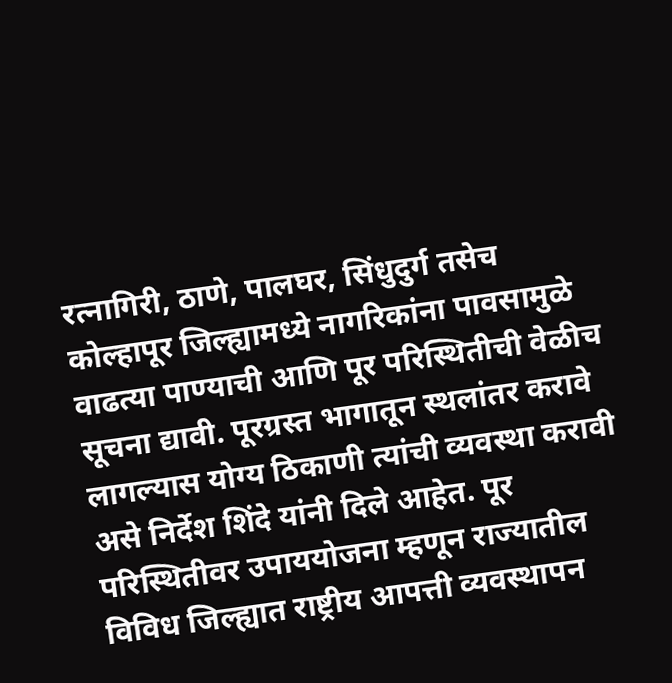रत्नागिरी, ठाणे, पालघर, सिंधुदुर्ग तसेच कोल्हापूर जिल्ह्यामध्ये नागरिकांना पावसामुळे वाढत्या पाण्याची आणि पूर परिस्थितीची वेळीच सूचना द्यावी. पूरग्रस्त भागातून स्थलांतर करावे लागल्यास योग्य ठिकाणी त्यांची व्यवस्था करावी असे निर्देश शिंदे यांनी दिले आहेत. पूर परिस्थितीवर उपाययोजना म्हणून राज्यातील विविध जिल्ह्यात राष्ट्रीय आपत्ती व्यवस्थापन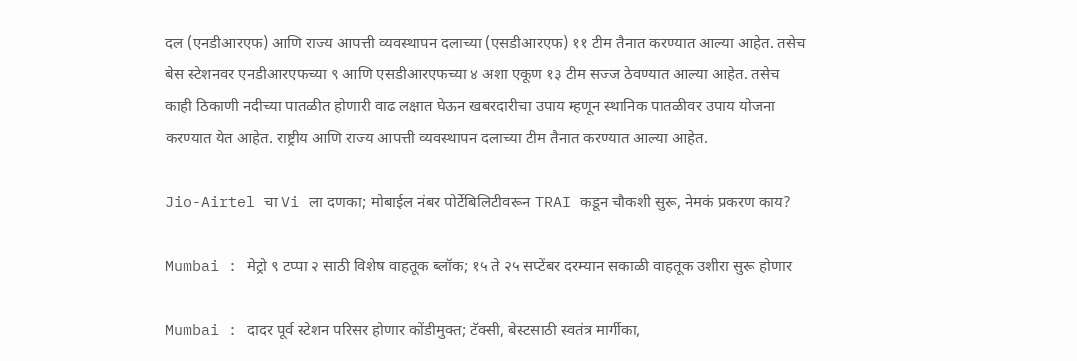दल (एनडीआरएफ) आणि राज्य आपत्ती व्यवस्थापन दलाच्या (एसडीआरएफ) ११ टीम तैनात करण्यात आल्या आहेत. तसेच बेस स्टेशनवर एनडीआरएफच्या ९ आणि एसडीआरएफच्या ४ अशा एकूण १३ टीम सज्ज ठेवण्यात आल्या आहेत. तसेच काही ठिकाणी नदीच्या पातळीत होणारी वाढ लक्षात घेऊन खबरदारीचा उपाय म्हणून स्थानिक पातळीवर उपाय योजना करण्यात येत आहेत. राष्ट्रीय आणि राज्य आपत्ती व्यवस्थापन दलाच्या टीम तैनात करण्यात आल्या आहेत.

Jio-Airtel चा Vi ला दणका; मोबाईल नंबर पोर्टेबिलिटीवरून TRAI कडून चौकशी सुरू, नेमकं प्रकरण काय?

Mumbai : मेट्रो ९ टप्पा २ साठी विशेष वाहतूक ब्लॉक; १५ ते २५ सप्टेंबर दरम्यान सकाळी वाहतूक उशीरा सुरू होणार

Mumbai : दादर पूर्व स्टेशन परिसर होणार कोंडीमुक्त; टॅक्सी, बेस्टसाठी स्वतंत्र मार्गीका,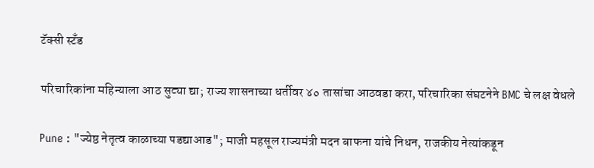टॅक्सी स्टँड

परिचारिकांना महिन्याला आठ सुट्या द्या; राज्य शासनाच्या धर्तीवर ४० तासांचा आठवडा करा, परिचारिका संघटनेने BMC चे लक्ष वेधले

Pune : "ज्येष्ठ नेतृत्व काळाच्या पडद्याआड"; माजी महसूल राज्यमंत्री मदन बाफना यांचे निधन, राजकीय नेत्यांकडून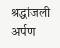श्रद्धांजली अर्पण